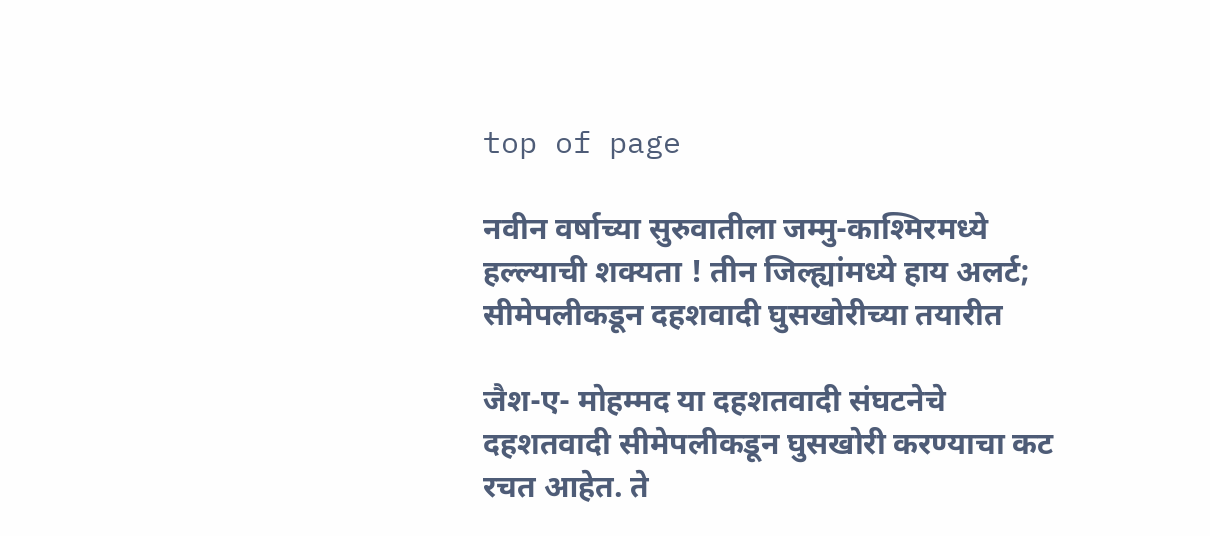top of page

नवीन वर्षाच्या सुरुवातीला जम्मु-काश्मिरमध्ये हल्ल्याची शक्यता ! तीन जिल्ह्यांमध्ये हाय अलर्ट; सीमेपलीकडून दहशवादी घुसखोरीच्या तयारीत

जैश-ए- मोहम्मद या दहशतवादी संघटनेचे दहशतवादी सीमेपलीकडून घुसखोरी करण्याचा कट रचत आहेत. ते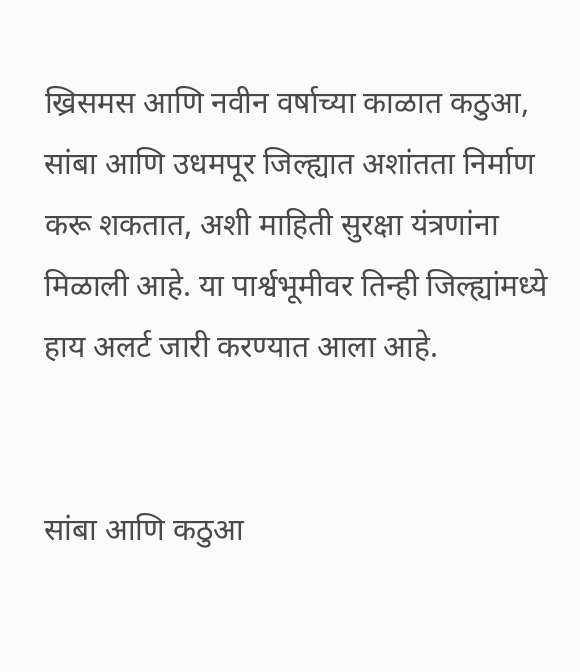ख्रिसमस आणि नवीन वर्षाच्या काळात कठुआ, सांबा आणि उधमपूर जिल्ह्यात अशांतता निर्माण करू शकतात, अशी माहिती सुरक्षा यंत्रणांना मिळाली आहे. या पार्श्वभूमीवर तिन्ही जिल्ह्यांमध्ये हाय अलर्ट जारी करण्यात आला आहे.


सांबा आणि कठुआ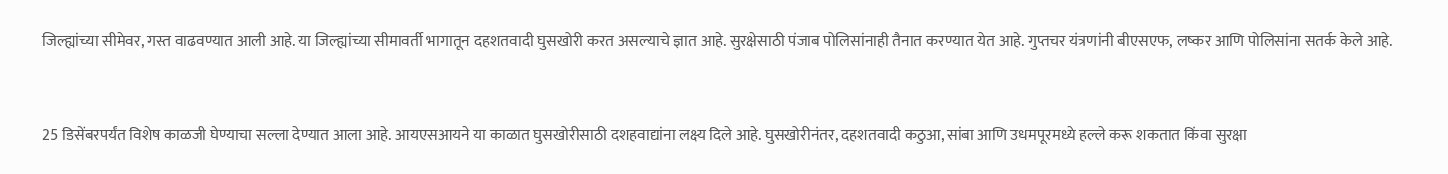जिल्ह्यांच्या सीमेवर, गस्त वाढवण्यात आली आहे. या जिल्ह्यांच्या सीमावर्ती भागातून दहशतवादी घुसखोरी करत असल्याचे ज्ञात आहे. सुरक्षेसाठी पंजाब पोलिसांनाही तैनात करण्यात येत आहे. गुप्तचर यंत्रणांनी बीएसएफ, लष्कर आणि पोलिसांना सतर्क केले आहे.


25 डिसेंबरपर्यंत विशेष काळजी घेण्याचा सल्ला देण्यात आला आहे. आयएसआयने या काळात घुसखोरीसाठी दशहवाद्यांना लक्ष्य दिले आहे. घुसखोरीनंतर, दहशतवादी कठुआ, सांबा आणि उधमपूरमध्ये हल्ले करू शकतात किंवा सुरक्षा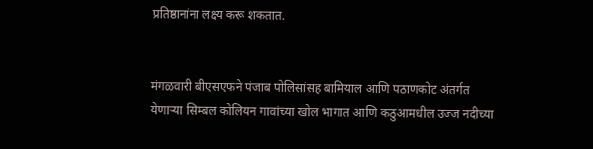प्रतिष्ठानांना लक्ष्य करू शकतात.


मंगळवारी बीएसएफने पंजाब पोलिसांसह बामियाल आणि पठाणकोट अंतर्गत येणार्‍या सिम्बल कोलियन गावांच्या खोल भागात आणि कठुआमधील उज्ज नदीच्या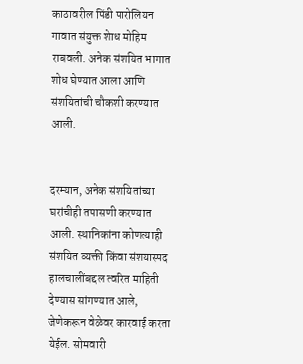काठावरील पिंडी पारोलियन गावात संयुक्त शेाध मोहिम राबवली. अनेक संशयित भागात शोध घेण्यात आला आणि संशयितांची चौकशी करण्यात आली.


दरम्यान, अनेक संशयितांच्या घरांचीही तपासणी करण्यात आली. स्थानिकांना कोणत्याही संशयित व्यक्ती किंवा संशयास्पद हालचालींबद्दल त्वरित माहिती देण्यास सांगण्यात आले, जेणेकरून वेळेवर कारवाई करता येईल. सोमवारी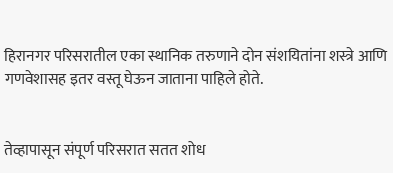हिरानगर परिसरातील एका स्थानिक तरुणाने दोन संशयितांना शस्त्रे आणि गणवेशासह इतर वस्तू घेऊन जाताना पाहिले होते.


तेव्हापासून संपूर्ण परिसरात सतत शोध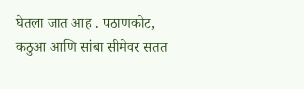घेतला जात आह . पठाणकोट, कठुआ आणि सांबा सीमेवर सतत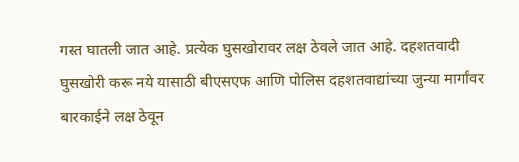गस्त घातली जात आहे. प्रत्येक घुसखोरावर लक्ष ठेवले जात आहे. दहशतवादी घुसखोरी करू नये यासाठी बीएसएफ आणि पोलिस दहशतवाद्यांच्या जुन्या मार्गांवर बारकाईने लक्ष ठेवून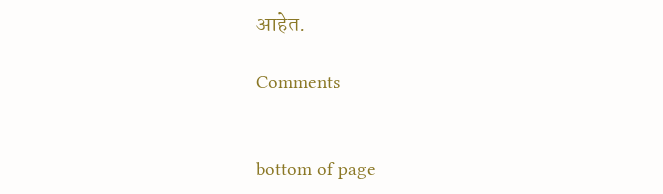आहेत.

Comments


bottom of page